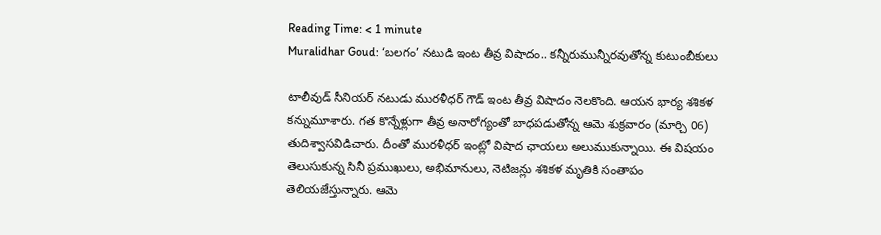Reading Time: < 1 minute
Muralidhar Goud: ‘బలగం’ నటుడి ఇంట తీవ్ర విషాదం.. కన్నీరుమున్నీరవుతోన్న కుటుంబీకులు

టాలీవుడ్ సీనియర్ నటుడు మురళీధర్ గౌడ్ ఇంట తీవ్ర విషాదం నెలకొంది. ఆయన భార్య శశికళ కన్నుమూశారు. గత కొన్నేళ్లుగా తీవ్ర అనారోగ్యంతో బాధపడుతోన్న ఆమె శుక్రవారం (మార్చి 06) తుదిశ్వాసవిడిచారు. దీంతో మురళీధర్ ఇంట్లో విషాద ఛాయలు అలుముకున్నాయి. ఈ విషయం తెలుసుకున్న సినీ ప్రముఖులు, అభిమానులు, నెటిజన్లు శశికళ మృతికి సంతాపం తెలియజేస్తున్నారు. ఆమె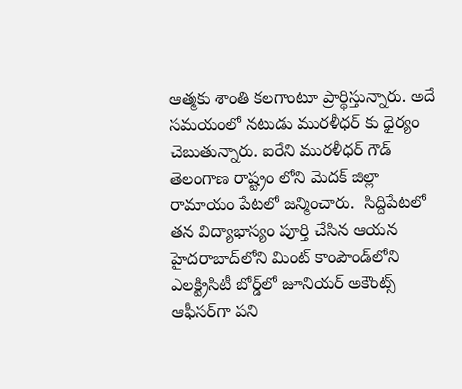ఆత్మకు శాంతి కలగాంటూ ప్రార్థిస్తున్నారు. అదే సమయంలో నటుడు మురళీధర్ కు ధైర్యం చెబుతున్నారు. ఐరేని మురళీధర్‌ గౌడ్‌ తెలంగాణ రాష్ట్రం లోని మెదక్ జిల్లా రామాయం పేటలో జన్మించారు.  సిద్దిపేటలో తన విద్యాభాస్యం పూర్తి చేసిన ఆయన హైదరాబాద్‌లోని మింట్ కాంపౌండ్‌లోని ఎలక్ట్రిసిటీ బోర్డ్‌లో జూనియర్ అకౌంట్స్ ఆఫీసర్‌గా పని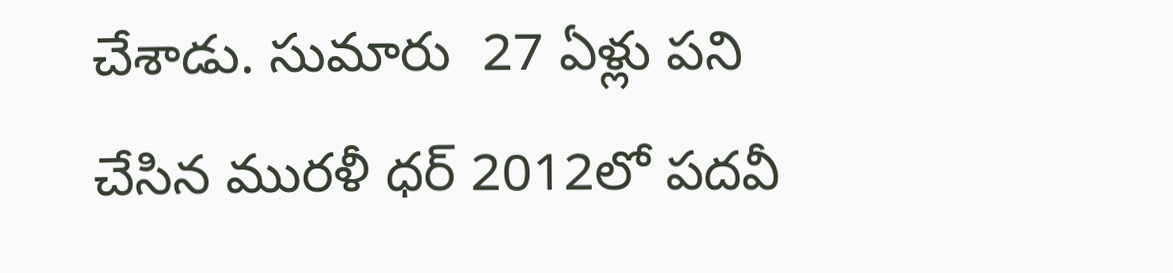చేశాడు. సుమారు  27 ఏళ్లు పని చేసిన మురళీ ధర్ 2012లో పదవీ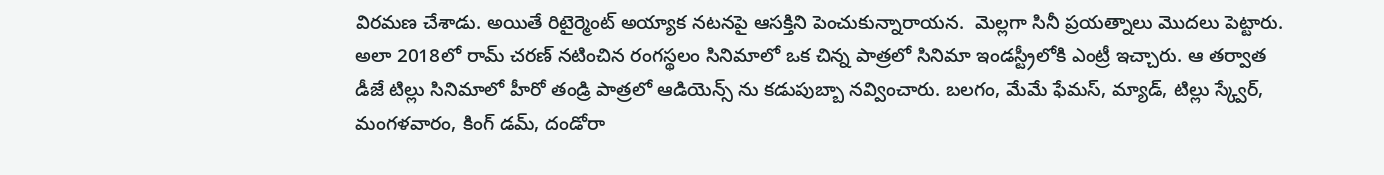విరమణ చేశాడు. అయితే రిటైర్మెంట్ అయ్యాక నటనపై ఆసక్తిని పెంచుకున్నారాయన.  మెల్లగా సినీ ప్రయత్నాలు మొదలు పెట్టారు. అలా 2018లో రామ్ చరణ్ నటించిన రంగస్థలం సినిమాలో ఒక చిన్న పాత్రలో సినిమా ఇండస్ట్రీలోకి ఎంట్రీ ఇచ్చారు. ఆ తర్వాత డీజే టిల్లు సినిమాలో హీరో తండ్రి పాత్రలో ఆడియెన్స్ ను కడుపుబ్బా నవ్వించారు. బలగం, మేమే ఫేమస్, మ్యాడ్, టిల్లు స్క్వేర్, మంగళవారం, కింగ్ డమ్, దండోరా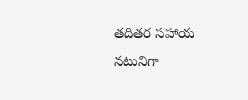తదితర సహాయ నటునిగా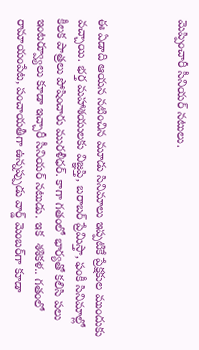మెప్పించారీ సీనియర్ నటులు.



ఈ ఏడాది ఆయన నటించిన మూడు సినిమాలు ఇప్పటికే ప్రేక్షకుల ముందుకు వచ్చాయి. భర్త మహాశయులకు విజ్ఞప్తి, బరాబర్ ప్రేమిస్తా, ఫంకీ సినిమాల్లో కీలక పాత్రలు పోషించారు మురళీధర్. కాగా గతంలో భార్యతో కలిసి పలు ఇంటర్వ్యూలు కూడా ఇచ్చారీ సీనియర్ నటుడు. ఇక  శశికళ.. గతంలో రామాయంపేట, పంచాయతీగా ఉన్నప్పుడు వార్డ్ మెంబర్‌గా కూడా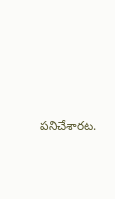పనిచేశారట.